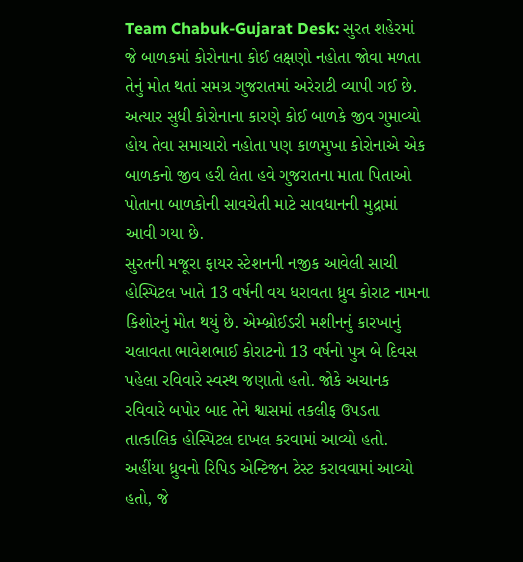Team Chabuk-Gujarat Desk: સુરત શહેરમાં જે બાળકમાં કોરોનાના કોઈ લક્ષણો નહોતા જોવા મળતા તેનું મોત થતાં સમગ્ર ગુજરાતમાં અરેરાટી વ્યાપી ગઈ છે. અત્યાર સુધી કોરોનાના કારણે કોઈ બાળકે જીવ ગુમાવ્યો હોય તેવા સમાચારો નહોતા પણ કાળમુખા કોરોનાએ એક બાળકનો જીવ હરી લેતા હવે ગુજરાતના માતા પિતાઓ પોતાના બાળકોની સાવચેતી માટે સાવધાનની મુદ્રામાં આવી ગયા છે.
સુરતની મજૂરા ફાયર સ્ટેશનની નજીક આવેલી સાચી હોસ્પિટલ ખાતે 13 વર્ષની વય ધરાવતા ધ્રુવ કોરાટ નામના કિશોરનું મોત થયું છે. એમ્બ્રોઈડરી મશીનનું કારખાનું ચલાવતા ભાવેશભાઈ કોરાટનો 13 વર્ષનો પુત્ર બે દિવસ પહેલા રવિવારે સ્વસ્થ જણાતો હતો. જોકે અચાનક રવિવારે બપોર બાદ તેને શ્વાસમાં તકલીફ ઉપડતા તાત્કાલિક હોસ્પિટલ દાખલ કરવામાં આવ્યો હતો.
અહીંયા ધ્રુવનો રિપિડ એન્ટિજન ટેસ્ટ કરાવવામાં આવ્યો હતો, જે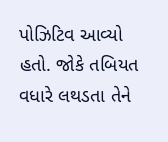પોઝિટિવ આવ્યો હતો. જોકે તબિયત વધારે લથડતા તેને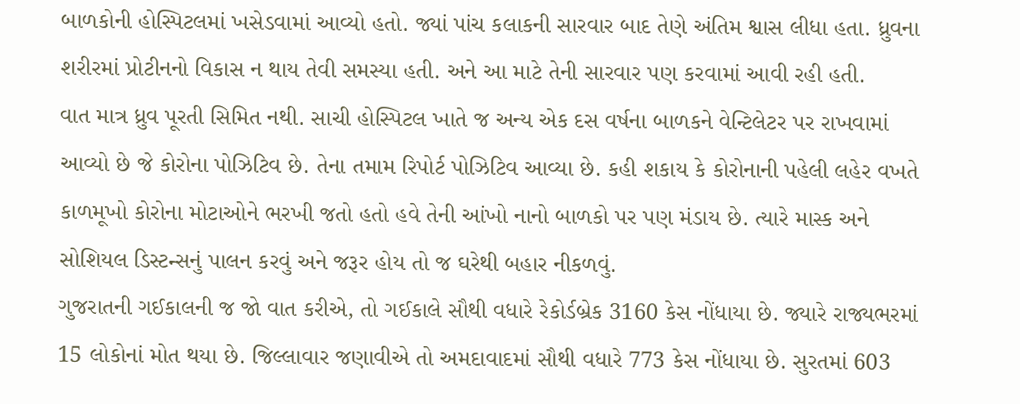બાળકોની હોસ્પિટલમાં ખસેડવામાં આવ્યો હતો. જ્યાં પાંચ કલાકની સારવાર બાદ તેણે અંતિમ શ્વાસ લીધા હતા. ધ્રુવના શરીરમાં પ્રોટીનનો વિકાસ ન થાય તેવી સમસ્યા હતી. અને આ માટે તેની સારવાર પણ કરવામાં આવી રહી હતી.
વાત માત્ર ધ્રુવ પૂરતી સિમિત નથી. સાચી હોસ્પિટલ ખાતે જ અન્ય એક દસ વર્ષના બાળકને વેન્ટિલેટર પર રાખવામાં આવ્યો છે જે કોરોના પોઝિટિવ છે. તેના તમામ રિપોર્ટ પોઝિટિવ આવ્યા છે. કહી શકાય કે કોરોનાની પહેલી લહેર વખતે કાળમૂખો કોરોના મોટાઓને ભરખી જતો હતો હવે તેની આંખો નાનો બાળકો પર પણ મંડાય છે. ત્યારે માસ્ક અને સોશિયલ ડિસ્ટન્સનું પાલન કરવું અને જરૂર હોય તો જ ઘરેથી બહાર નીકળવું.
ગુજરાતની ગઈકાલની જ જો વાત કરીએ, તો ગઈકાલે સૌથી વધારે રેકોર્ડબ્રેક 3160 કેસ નોંધાયા છે. જ્યારે રાજ્યભરમાં 15 લોકોનાં મોત થયા છે. જિલ્લાવાર જણાવીએ તો અમદાવાદમાં સૌથી વધારે 773 કેસ નોંધાયા છે. સુરતમાં 603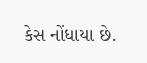કેસ નોંધાયા છે.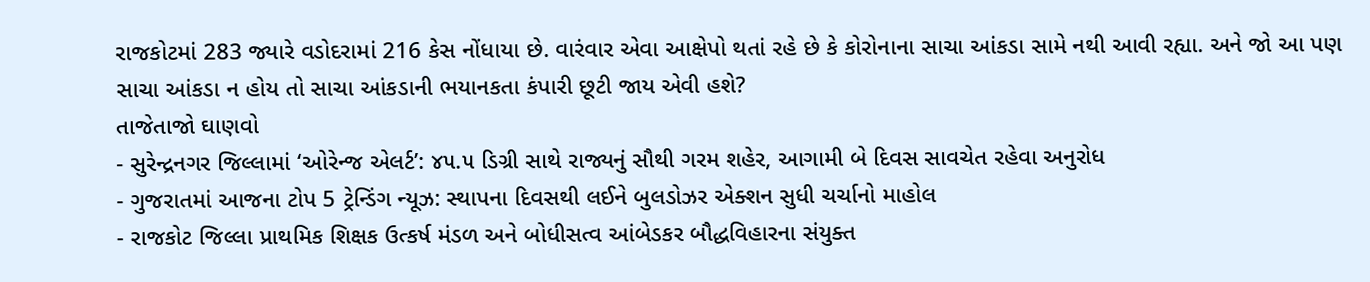રાજકોટમાં 283 જ્યારે વડોદરામાં 216 કેસ નોંધાયા છે. વારંવાર એવા આક્ષેપો થતાં રહે છે કે કોરોનાના સાચા આંકડા સામે નથી આવી રહ્યા. અને જો આ પણ સાચા આંકડા ન હોય તો સાચા આંકડાની ભયાનકતા કંપારી છૂટી જાય એવી હશે?
તાજેતાજો ઘાણવો
- સુરેન્દ્રનગર જિલ્લામાં ‘ઓરેન્જ એલર્ટ’: ૪૫.૫ ડિગ્રી સાથે રાજ્યનું સૌથી ગરમ શહેર, આગામી બે દિવસ સાવચેત રહેવા અનુરોધ
- ગુજરાતમાં આજના ટોપ 5 ટ્રેન્ડિંગ ન્યૂઝ: સ્થાપના દિવસથી લઈને બુલડોઝર એક્શન સુધી ચર્ચાનો માહોલ
- રાજકોટ જિલ્લા પ્રાથમિક શિક્ષક ઉત્કર્ષ મંડળ અને બોધીસત્વ આંબેડકર બૌદ્ધવિહારના સંયુક્ત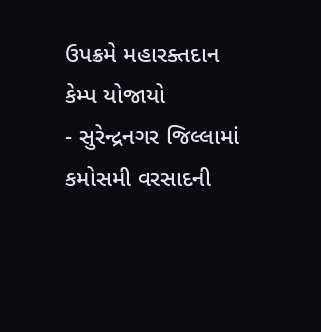ઉપક્રમે મહારક્તદાન કેમ્પ યોજાયો
- સુરેન્દ્રનગર જિલ્લામાં કમોસમી વરસાદની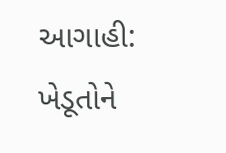આગાહી: ખેડૂતોને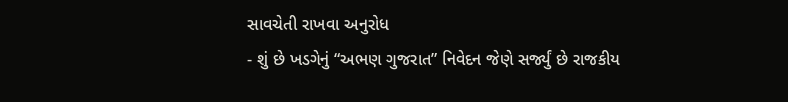સાવચેતી રાખવા અનુરોધ
- શું છે ખડગેનું “અભણ ગુજરાત” નિવેદન જેણે સર્જ્યું છે રાજકીય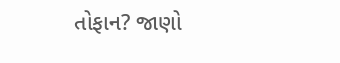તોફાન? જાણો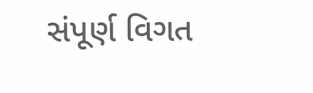સંપૂર્ણ વિગત